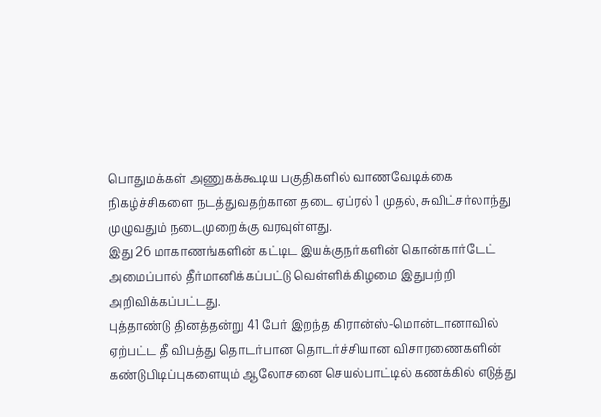பொதுமக்கள் அணுகக்கூடிய பகுதிகளில் வாணவேடிக்கை நிகழ்ச்சிகளை நடத்துவதற்கான தடை ஏப்ரல் 1 முதல், சுவிட்சர்லாந்து முழுவதும் நடைமுறைக்கு வரவுள்ளது.
இது 26 மாகாணங்களின் கட்டிட இயக்குநர்களின் கொன்கார்டேட் அமைப்பால் தீர்மானிக்கப்பட்டு வெள்ளிக்கிழமை இதுபற்றி அறிவிக்கப்பட்டது.
புத்தாண்டு தினத்தன்று 41 பேர் இறந்த கிரான்ஸ்-மொன்டானாவில் ஏற்பட்ட தீ விபத்து தொடர்பான தொடர்ச்சியான விசாரணைகளின் கண்டுபிடிப்புகளையும் ஆலோசனை செயல்பாட்டில் கணக்கில் எடுத்து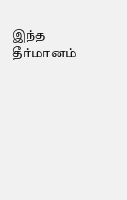இந்த தீர்மானம்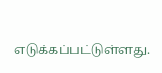எடுக்கப்பட்டுள்ளது.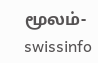மூலம்- swissinfo